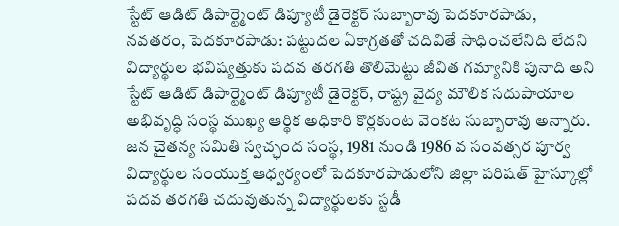స్టేట్ ఆడిట్ డిపార్ట్మెంట్ డిప్యూటీ డైరెక్టర్ సుబ్బారావు పెదకూరపాడు,
నవతరం, పెదకూరపాడు: పట్టుదల ఏకాగ్రతతో చదివితే సాధించలేనిది లేదని విద్యార్థుల భవిష్యత్తుకు పదవ తరగతి తొలిమెట్టు జీవిత గమ్యానికి పునాది అని స్టేట్ ఆడిట్ డిపార్ట్మెంట్ డిప్యూటీ డైరెక్టర్, రాష్ట్ర వైద్య మౌలిక సదుపాయాల అభివృద్ధి సంస్థ ముఖ్య ఆర్థిక అధికారి కొర్లకుంట వెంకట సుబ్బారావు అన్నారు. జన చైతన్య సమితి స్వచ్ఛంద సంస్థ, 1981 నుండి 1986 వ సంవత్సర పూర్వ విద్యార్థుల సంయుక్త ఆధ్వర్యంలో పెదకూరపాడులోని జిల్లా పరిషత్ హైస్కూల్లో పదవ తరగతి చదువుతున్న విద్యార్థులకు స్టడీ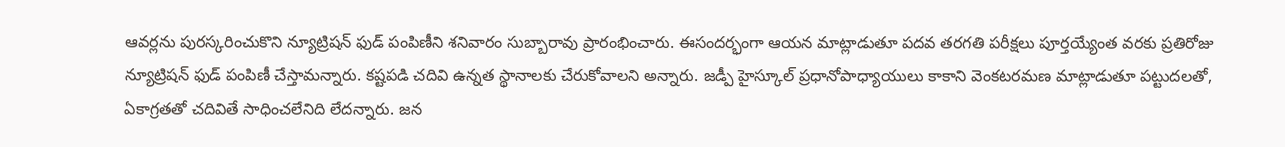ఆవర్లను పురస్కరించుకొని న్యూట్రిషన్ ఫుడ్ పంపిణీని శనివారం సుబ్బారావు ప్రారంభించారు. ఈసందర్భంగా ఆయన మాట్లాడుతూ పదవ తరగతి పరీక్షలు పూర్తయ్యేంత వరకు ప్రతిరోజు న్యూట్రిషన్ ఫుడ్ పంపిణీ చేస్తామన్నారు. కష్టపడి చదివి ఉన్నత స్థానాలకు చేరుకోవాలని అన్నారు. జడ్పీ హైస్కూల్ ప్రధానోపాధ్యాయులు కాకాని వెంకటరమణ మాట్లాడుతూ పట్టుదలతో, ఏకాగ్రతతో చదివితే సాధించలేనిది లేదన్నారు. జన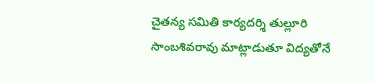చైతన్య సమితి కార్యదర్శి తుల్లూరి సాంబశివరావు మాట్లాడుతూ విద్యతోనే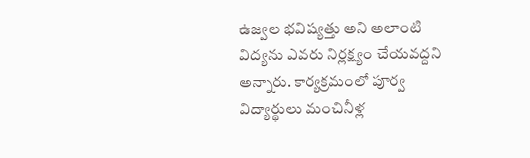ఉజ్వల భవిష్యత్తు అని అలాంటి విద్యను ఎవరు నిర్లక్ష్యం చేయవద్దని అన్నారు. కార్యక్రమంలో పూర్వ విద్యార్థులు మంచినీళ్ల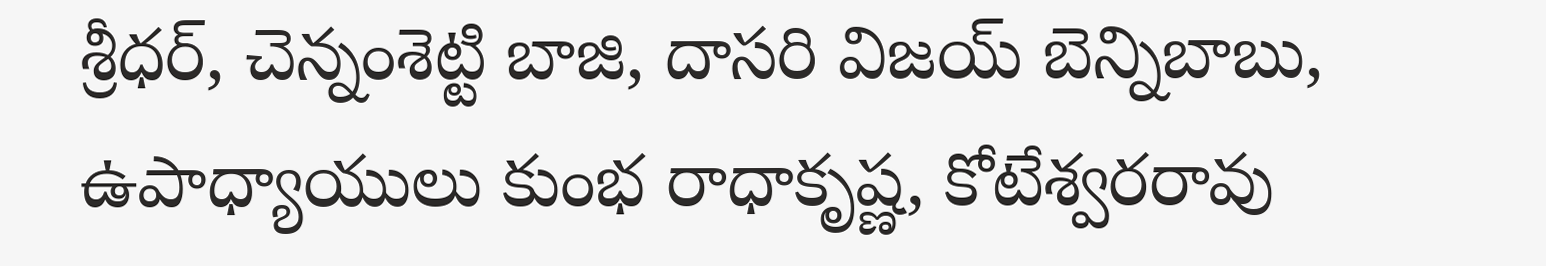శ్రీధర్, చెన్నంశెట్టి బాజి, దాసరి విజయ్ బెన్నిబాబు, ఉపాధ్యాయులు కుంభ రాధాకృష్ణ, కోటేశ్వరరావు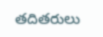తదితరులు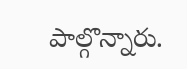పాల్గొన్నారు.